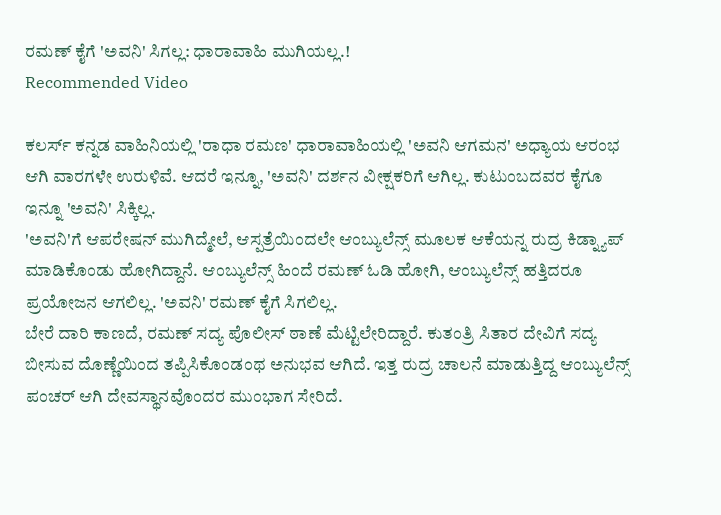ರಮಣ್ ಕೈಗೆ 'ಅವನಿ' ಸಿಗಲ್ಲ: ಧಾರಾವಾಹಿ ಮುಗಿಯಲ್ಲ.!
Recommended Video

ಕಲರ್ಸ್ ಕನ್ನಡ ವಾಹಿನಿಯಲ್ಲಿ 'ರಾಧಾ ರಮಣ' ಧಾರಾವಾಹಿಯಲ್ಲಿ 'ಅವನಿ ಆಗಮನ' ಅಧ್ಯಾಯ ಆರಂಭ ಆಗಿ ವಾರಗಳೇ ಉರುಳಿವೆ. ಆದರೆ ಇನ್ನೂ, 'ಅವನಿ' ದರ್ಶನ ವೀಕ್ಷಕರಿಗೆ ಆಗಿಲ್ಲ. ಕುಟುಂಬದವರ ಕೈಗೂ ಇನ್ನೂ 'ಅವನಿ' ಸಿಕ್ಕಿಲ್ಲ.
'ಅವನಿ'ಗೆ ಆಪರೇಷನ್ ಮುಗಿದ್ಮೇಲೆ, ಆಸ್ಪತ್ರೆಯಿಂದಲೇ ಆಂಬ್ಯುಲೆನ್ಸ್ ಮೂಲಕ ಆಕೆಯನ್ನ ರುದ್ರ ಕಿಡ್ನ್ಯಾಪ್ ಮಾಡಿಕೊಂಡು ಹೋಗಿದ್ದಾನೆ. ಆಂಬ್ಯುಲೆನ್ಸ್ ಹಿಂದೆ ರಮಣ್ ಓಡಿ ಹೋಗಿ, ಆಂಬ್ಯುಲೆನ್ಸ್ ಹತ್ತಿದರೂ ಪ್ರಯೋಜನ ಆಗಲಿಲ್ಲ. 'ಅವನಿ' ರಮಣ್ ಕೈಗೆ ಸಿಗಲಿಲ್ಲ.
ಬೇರೆ ದಾರಿ ಕಾಣದೆ, ರಮಣ್ ಸದ್ಯ ಪೊಲೀಸ್ ಠಾಣೆ ಮೆಟ್ಟಿಲೇರಿದ್ದಾರೆ. ಕುತಂತ್ರಿ ಸಿತಾರ ದೇವಿಗೆ ಸದ್ಯ ಬೀಸುವ ದೊಣ್ಣೆಯಿಂದ ತಪ್ಪಿಸಿಕೊಂಡಂಥ ಅನುಭವ ಆಗಿದೆ. ಇತ್ತ ರುದ್ರ ಚಾಲನೆ ಮಾಡುತ್ತಿದ್ದ ಆಂಬ್ಯುಲೆನ್ಸ್ ಪಂಚರ್ ಆಗಿ ದೇವಸ್ಥಾನವೊಂದರ ಮುಂಭಾಗ ಸೇರಿದೆ.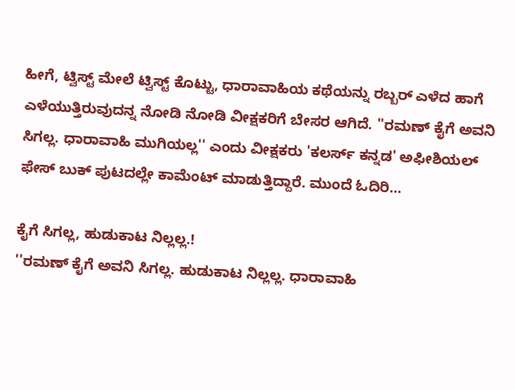ಹೀಗೆ, ಟ್ವಿಸ್ಟ್ ಮೇಲೆ ಟ್ವಿಸ್ಟ್ ಕೊಟ್ಟು, ಧಾರಾವಾಹಿಯ ಕಥೆಯನ್ನು ರಬ್ಬರ್ ಎಳೆದ ಹಾಗೆ ಎಳೆಯುತ್ತಿರುವುದನ್ನ ನೋಡಿ ನೋಡಿ ವೀಕ್ಷಕರಿಗೆ ಬೇಸರ ಆಗಿದೆ. ''ರಮಣ್ ಕೈಗೆ ಅವನಿ ಸಿಗಲ್ಲ. ಧಾರಾವಾಹಿ ಮುಗಿಯಲ್ಲ'' ಎಂದು ವೀಕ್ಷಕರು 'ಕಲರ್ಸ್ ಕನ್ನಡ' ಅಫೀಶಿಯಲ್ ಫೇಸ್ ಬುಕ್ ಪುಟದಲ್ಲೇ ಕಾಮೆಂಟ್ ಮಾಡುತ್ತಿದ್ದಾರೆ. ಮುಂದೆ ಓದಿರಿ...

ಕೈಗೆ ಸಿಗಲ್ಲ, ಹುಡುಕಾಟ ನಿಲ್ಲಲ್ಲ.!
''ರಮಣ್ ಕೈಗೆ ಅವನಿ ಸಿಗಲ್ಲ. ಹುಡುಕಾಟ ನಿಲ್ಲಲ್ಲ. ಧಾರಾವಾಹಿ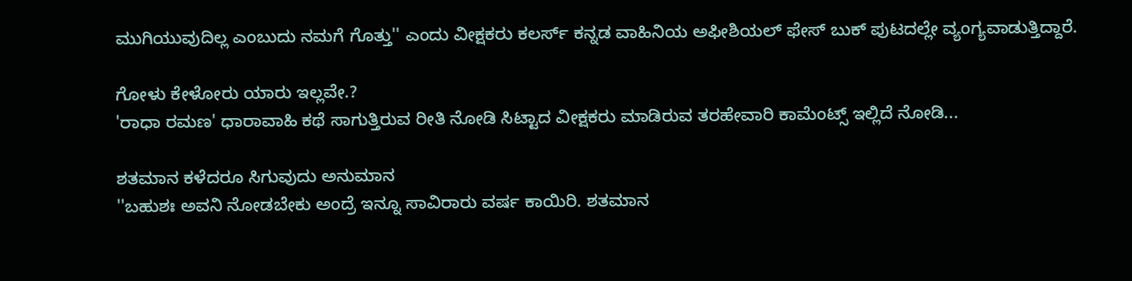ಮುಗಿಯುವುದಿಲ್ಲ ಎಂಬುದು ನಮಗೆ ಗೊತ್ತು'' ಎಂದು ವೀಕ್ಷಕರು ಕಲರ್ಸ್ ಕನ್ನಡ ವಾಹಿನಿಯ ಅಫೀಶಿಯಲ್ ಫೇಸ್ ಬುಕ್ ಪುಟದಲ್ಲೇ ವ್ಯಂಗ್ಯವಾಡುತ್ತಿದ್ದಾರೆ.

ಗೋಳು ಕೇಳೋರು ಯಾರು ಇಲ್ಲವೇ.?
'ರಾಧಾ ರಮಣ' ಧಾರಾವಾಹಿ ಕಥೆ ಸಾಗುತ್ತಿರುವ ರೀತಿ ನೋಡಿ ಸಿಟ್ಟಾದ ವೀಕ್ಷಕರು ಮಾಡಿರುವ ತರಹೇವಾರಿ ಕಾಮೆಂಟ್ಸ್ ಇಲ್ಲಿದೆ ನೋಡಿ...

ಶತಮಾನ ಕಳೆದರೂ ಸಿಗುವುದು ಅನುಮಾನ
''ಬಹುಶಃ ಅವನಿ ನೋಡಬೇಕು ಅಂದ್ರೆ ಇನ್ನೂ ಸಾವಿರಾರು ವರ್ಷ ಕಾಯಿರಿ. ಶತಮಾನ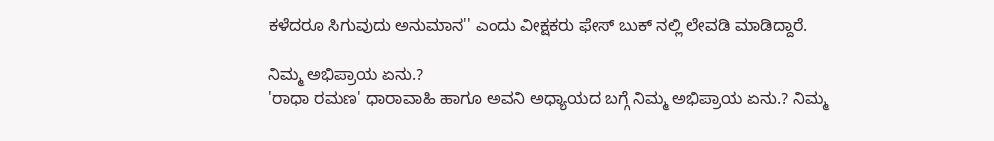ಕಳೆದರೂ ಸಿಗುವುದು ಅನುಮಾನ'' ಎಂದು ವೀಕ್ಷಕರು ಫೇಸ್ ಬುಕ್ ನಲ್ಲಿ ಲೇವಡಿ ಮಾಡಿದ್ದಾರೆ.

ನಿಮ್ಮ ಅಭಿಪ್ರಾಯ ಏನು.?
'ರಾಧಾ ರಮಣ' ಧಾರಾವಾಹಿ ಹಾಗೂ ಅವನಿ ಅಧ್ಯಾಯದ ಬಗ್ಗೆ ನಿಮ್ಮ ಅಭಿಪ್ರಾಯ ಏನು.? ನಿಮ್ಮ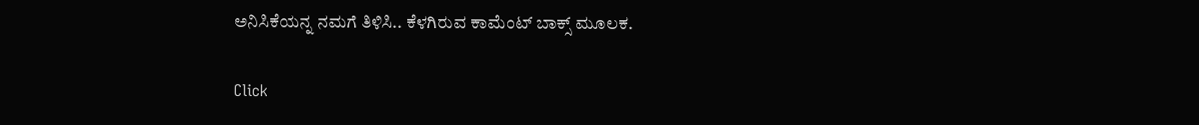ಅನಿಸಿಕೆಯನ್ನ ನಮಗೆ ತಿಳಿಸಿ.. ಕೆಳಗಿರುವ ಕಾಮೆಂಟ್ ಬಾಕ್ಸ್ ಮೂಲಕ.


Click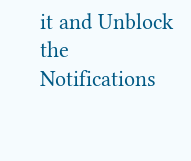it and Unblock the Notifications